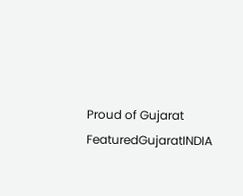Proud of Gujarat
FeaturedGujaratINDIA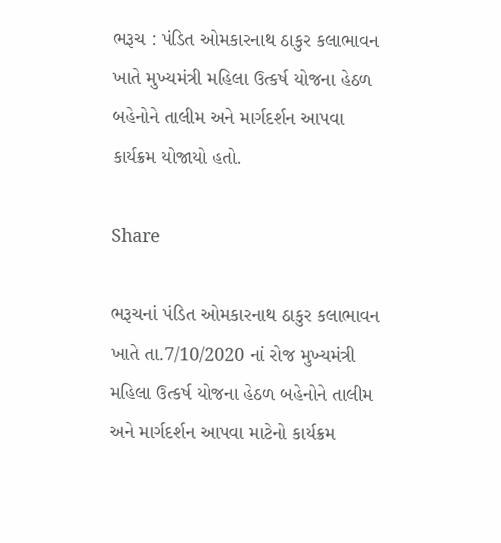ભરૂચ : પંડિત ઓમકારનાથ ઠાકુર કલાભાવન ખાતે મુખ્યમંત્રી મહિલા ઉત્કર્ષ યોજના હેઠળ બહેનોને તાલીમ અને માર્ગદર્શન આપવા કાર્યક્રમ યોજાયો હતો.

Share

ભરૂચનાં પંડિત ઓમકારનાથ ઠાકુર કલાભાવન ખાતે તા.7/10/2020 નાં રોજ મુખ્યમંત્રી મહિલા ઉત્કર્ષ યોજના હેઠળ બહેનોને તાલીમ અને માર્ગદર્શન આપવા માટેનો કાર્યક્રમ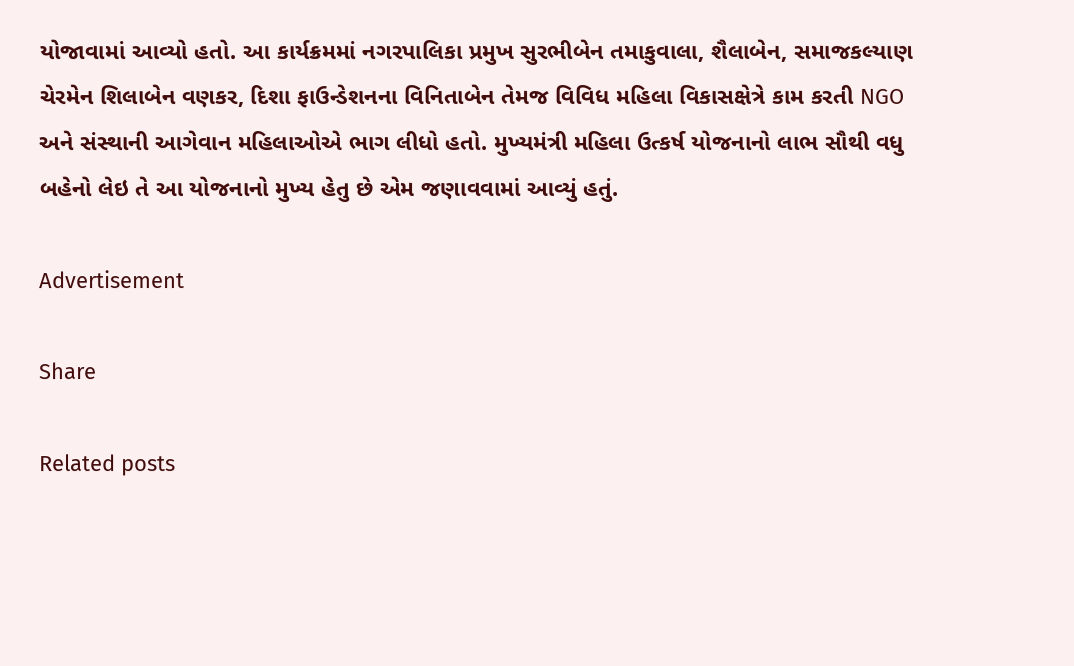યોજાવામાં આવ્યો હતો. આ કાર્યક્રમમાં નગરપાલિકા પ્રમુખ સુરભીબેન તમાકુવાલા, શૈલાબેન, સમાજકલ્યાણ ચેરમેન શિલાબેન વણકર, દિશા ફાઉન્ડેશનના વિનિતાબેન તેમજ વિવિધ મહિલા વિકાસક્ષેત્રે કામ કરતી NGO અને સંસ્થાની આગેવાન મહિલાઓએ ભાગ લીધો હતો. મુખ્યમંત્રી મહિલા ઉત્કર્ષ યોજનાનો લાભ સૌથી વધુ બહેનો લેઇ તે આ યોજનાનો મુખ્ય હેતુ છે એમ જણાવવામાં આવ્યું હતું.

Advertisement

Share

Related posts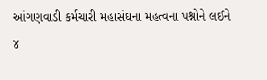આંગણવાડી કર્મચારી મહાસંઘના મહત્વના પશ્નોને લઈને ૪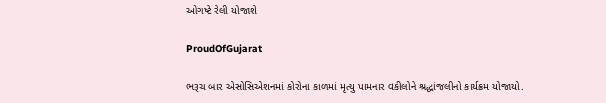ઓગષ્ટે રેલી યોજાશે

ProudOfGujarat

ભરૂચ બાર એસોસિએશનમાં કોરોના કાળમાં મૃત્યુ પામનાર વકીલોને શ્રદ્ધાંજલીનો કાર્યક્રમ યોજાયો.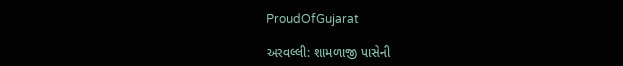ProudOfGujarat

અરવલ્લી: શામળાજી પાસેની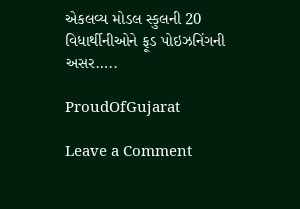એકલવ્ય મોડલ સ્કુલની 20 વિધાર્થીનીઓને ફૂડ પોઇઝનિંગની અસર…..

ProudOfGujarat

Leave a Comment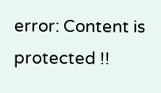error: Content is protected !!